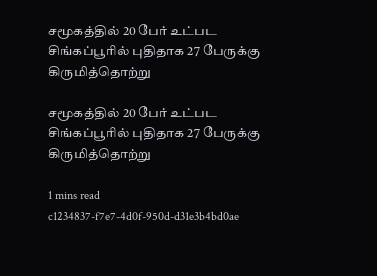சமூகத்தில் 20 பேர் உட்பட சிங்கப்பூரில் புதிதாக 27 பேருக்கு கிருமித்தொற்று

சமூகத்தில் 20 பேர் உட்பட சிங்கப்பூரில் புதிதாக 27 பேருக்கு கிருமித்தொற்று

1 mins read
c1234837-f7e7-4d0f-950d-d31e3b4bd0ae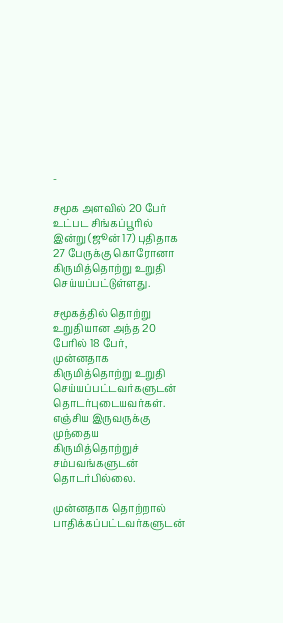-

சமூக அளவில் 20 பேர் உட்பட சிங்கப்பூரில் இன்று (ஜூன் 17) புதிதாக 27 பேருக்கு கொரோனா கிருமித்தொற்று உறுதி செய்யப்பட்டுள்ளது.

சமூகத்தில் தொற்று உறுதியான அந்த 20 பேரில் 18 பேர், முன்னதாக கிருமித்தொற்று உறுதி செய்யப்பட்டவர்களுடன் தொடர்புடையவர்கள். எஞ்சிய இருவருக்கு முந்தைய கிருமித்தொற்றுச் சம்பவங்களுடன் தொடர்பில்லை.

முன்னதாக தொற்றால் பாதிக்கப்பட்டவர்களுடன்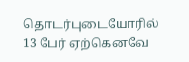தொடர்புடையோரில் 13 பேர் ஏற்கெனவே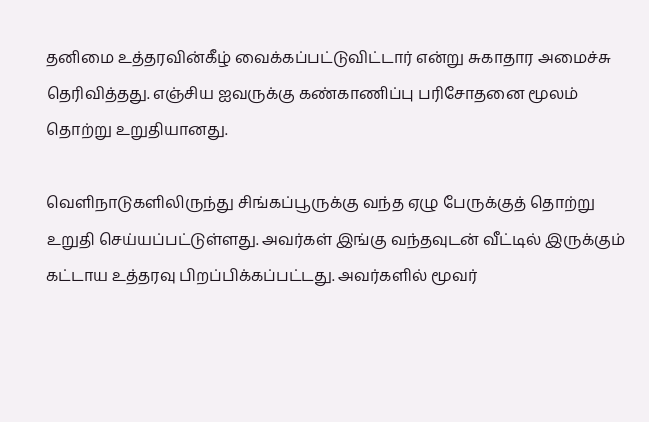தனிமை உத்தரவின்கீழ் வைக்கப்பட்டுவிட்டார் என்று சுகாதார அமைச்சு தெரிவித்தது. எஞ்சிய ஐவருக்கு கண்காணிப்பு பரிசோதனை மூலம் தொற்று உறுதியானது.

வெளிநாடுகளிலிருந்து சிங்கப்பூருக்கு வந்த ஏழு பேருக்குத் தொற்று உறுதி செய்யப்பட்டுள்ளது. அவர்கள் இங்கு வந்தவுடன் வீட்டில் இருக்கும் கட்டாய உத்தரவு பிறப்பிக்கப்பட்டது. அவர்களில் மூவர்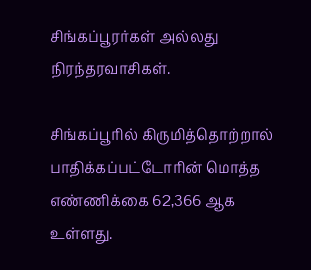சிங்கப்பூரர்கள் அல்லது நிரந்தரவாசிகள்.

சிங்கப்பூரில் கிருமித்தொற்றால் பாதிக்கப்பட்டோரின் மொத்த எண்ணிக்கை 62,366 ஆக உள்ளது.